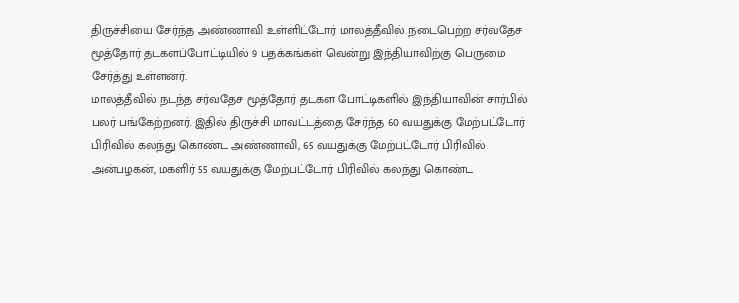திருச்சியை சேர்ந்த அண்ணாவி உள்ளிட்டோர் மாலத்தீவில் நடைபெற்ற சர்வதேச மூத்தோர் தடகளப்போட்டியில் 9 பதக்கங்கள் வென்று இந்தியாவிற்கு பெருமை சேர்த்து உள்ளனர்.
மாலத்தீவில் நடந்த சர்வதேச மூத்தோர் தடகள போட்டிகளில் இந்தியாவின் சார்பில் பலர் பங்கேற்றனர். இதில் திருச்சி மாவட்டத்தை சேர்ந்த 60 வயதுக்கு மேற்பட்டோர் பிரிவில் கலந்து கொண்ட அண்ணாவி, 65 வயதுக்கு மேற்பட்டோர் பிரிவில் அன்பழகன், மகளிர் 55 வயதுக்கு மேற்பட்டோர் பிரிவில் கலந்து கொண்ட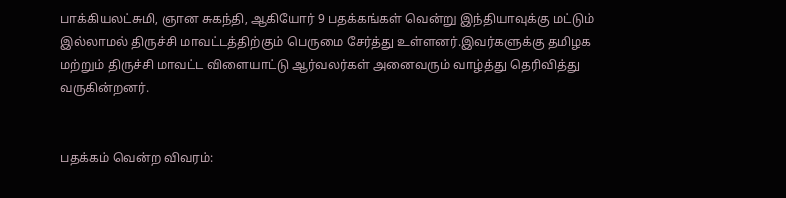பாக்கியலட்சுமி, ஞான சுகந்தி, ஆகியோர் 9 பதக்கங்கள் வென்று இந்தியாவுக்கு மட்டும் இல்லாமல் திருச்சி மாவட்டத்திற்கும் பெருமை சேர்த்து உள்ளனர்.இவர்களுக்கு தமிழக மற்றும் திருச்சி மாவட்ட விளையாட்டு ஆர்வலர்கள் அனைவரும் வாழ்த்து தெரிவித்து வருகின்றனர்.


பதக்கம் வென்ற விவரம்: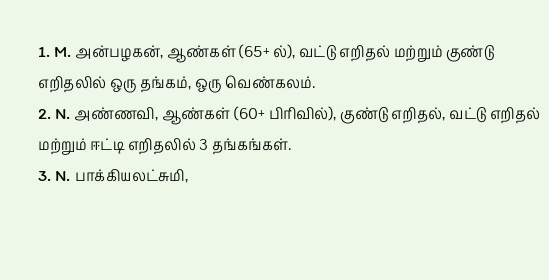1. M. அன்பழகன், ஆண்கள் (65+ ல்), வட்டு எறிதல் மற்றும் குண்டு எறிதலில் ஒரு தங்கம், ஒரு வெண்கலம்.
2. N. அண்ணவி, ஆண்கள் (60+ பிரிவில்), குண்டு எறிதல், வட்டு எறிதல் மற்றும் ஈட்டி எறிதலில் 3 தங்கங்கள்.
3. N. பாக்கியலட்சுமி,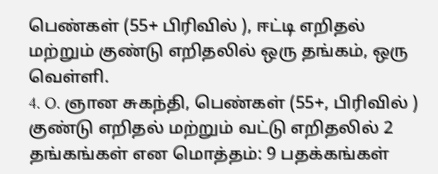பெண்கள் (55+ பிரிவில் ), ஈட்டி எறிதல் மற்றும் குண்டு எறிதலில் ஒரு தங்கம், ஒரு வெள்ளி.
4. O. ஞான சுகந்தி, பெண்கள் (55+, பிரிவில் ) குண்டு எறிதல் மற்றும் வட்டு எறிதலில் 2 தங்கங்கள் என மொத்தம்: 9 பதக்கங்கள்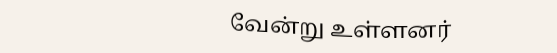வேன்று உள்ளனர்